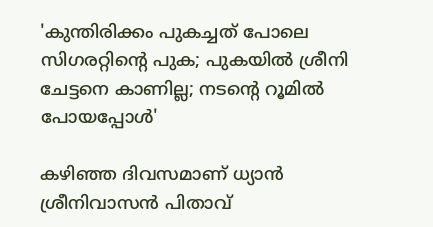'കുന്തിരിക്കം പുകച്ചത് പോലെ സിഗരറ്റിന്റെ പുക; പുകയിൽ ശ്രീനി ചേട്ടനെ കാണില്ല; നടന്റെ റൂമിൽ പോയപ്പോൾ'

കഴിഞ്ഞ ദിവസമാണ് ധ്യാൻ ശ്രീനിവാസൻ പിതാവ്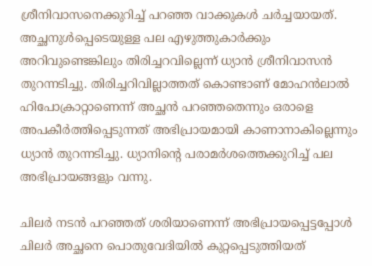ശ്രീനിവാസനെക്കുറിച്ച് പറഞ്ഞ വാക്കുകൾ ചർച്ചയായത്. അച്ഛനുൾപ്പെടെയുള്ള പല എഴുത്തുകാർക്കും അറിവുണ്ടെങ്കിലും തിരിച്ചറവില്ലെന്ന് ധ്യാൻ ശ്രീനിവാസൻ തുറന്നടിച്ചു. തിരിച്ചറിവില്ലാത്തത് കൊണ്ടാണ് മോഹൻലാൽ ഹിപോക്രാറ്റാണെന്ന് അച്ഛൻ പറഞ്ഞതെന്നും ഒരാളെ അപകീർത്തിപ്പെടുന്നത് അഭിപ്രായമായി കാണാനാകില്ലെന്നും ധ്യാൻ തുറന്നടിച്ചു. ധ്യാനിന്റെ പരാമർശത്തെക്കുറിച്ച് പല അഭിപ്രായങ്ങളും വന്നു.

ചിലർ നടൻ പറഞ്ഞത് ശരിയാണെന്ന് അഭിപ്രായപ്പെട്ടപ്പോൾ ചിലർ അച്ഛനെ പൊതുവേദിയിൽ കുറ്റപ്പെടുത്തിയത്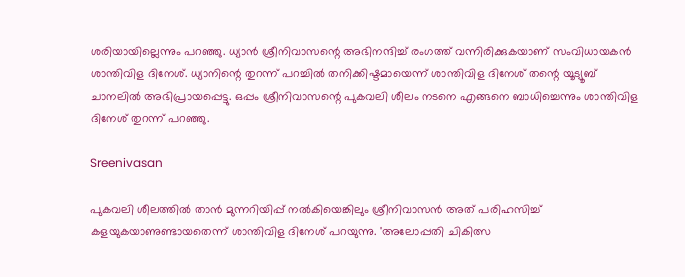ശരിയായില്ലെന്നും പറഞ്ഞു. ധ്യാൻ ശ്രീനിവാസന്റെ അഭിനന്ദിച്ച് രംഗത്ത് വന്നിരിക്കുകയാണ് സംവിധായകൻ ശാന്തിവിള ദിനേശ്. ധ്യാനിന്റെ തുറന്ന് പറച്ചിൽ തനിക്കിഷ്ടമായെന്ന് ശാന്തിവിള ദിനേശ് തന്റെ യൂട്യൂബ് ചാനലിൽ അഭിപ്രായപ്പെട്ടു. ഒപ്പം ശ്രീനിവാസന്റെ പുകവലി ശീലം നടനെ എങ്ങനെ ബാധിച്ചെന്നും ശാന്തിവിള ദിനേശ് തുറന്ന് പറഞ്ഞു.

Sreenivasan

പുകവലി ശീലത്തിൽ താൻ മുന്നറിയിപ്പ് നൽകിയെങ്കിലും ശ്രീനിവാസൻ അത് പരിഹസിച്ച് കളയുകയാണുണ്ടായതെന്ന് ശാന്തിവിള ദിനേശ് പറയുന്നു. 'അലോപ്പതി ചികിത്സ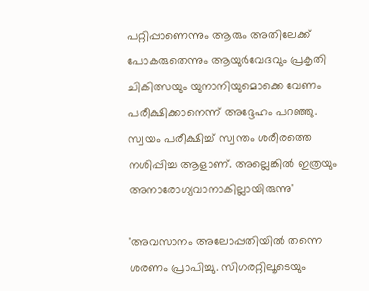പറ്റിപ്പാണെന്നും ആരും അതിലേക്ക് പോകരുതെന്നും ആയുർവേദവും പ്രകൃതി ചികിത്സയും യുനാനിയുമൊക്കെ വേണം പരീക്ഷിക്കാനെന്ന് അദ്ദേഹം പറഞ്ഞു. സ്വയം പരീക്ഷിച്ച് സ്വന്തം ശരീരത്തെ നശിപ്പിച്ച ആളാണ്. അല്ലെങ്കിൽ ഇത്രയും അനാരോഗ്യവാനാകില്ലായിരുന്നു'

'അവസാനം അലോപ്പതിയിൽ തന്നെ ശരണം പ്രാപിച്ചു. സിഗരറ്റിലൂടെയും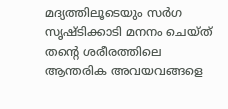മദ്യത്തിലൂടെയും സർഗ സൃഷ്ടിക്കാടി മനനം ചെയ്ത് തന്റെ ശരീരത്തിലെ ആന്തരിക അവയവങ്ങളെ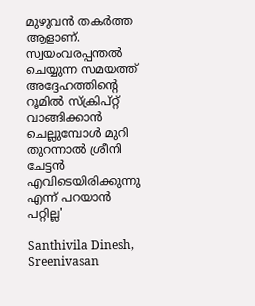മുഴുവൻ തകർത്ത ആളാണ്. സ്വയംവരപ്പന്തൽ ചെയ്യുന്ന സമയത്ത് അദ്ദേഹത്തിന്റെ റൂമിൽ സ്ക്രിപ്റ്റ് വാങ്ങിക്കാൻ ചെല്ലുമ്പോൾ മുറി തുറന്നാൽ ശ്രീനി ചേ‌ട്ടൻ എവിടെയിരിക്കുന്നു എന്ന് പറയാൻ പറ്റില്ല'

Santhivila Dinesh, Sreenivasan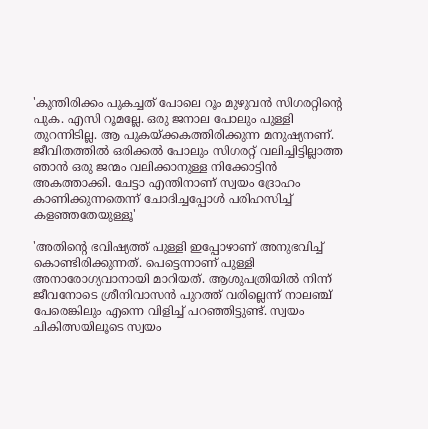'കുന്തിരിക്കം പുകച്ചത് പോലെ റൂം മുഴുവൻ സിഗരറ്റിന്റെ പുക. എസി റൂമല്ലേ. ഒരു ജനാല പോലും പുള്ളി തുറന്നിടില്ല. ആ പുകയ്ക്കകത്തിരിക്കുന്ന മനുഷ്യനണ്. ജീവിതത്തിൽ ഒരിക്കൽ പോലും സിഗരറ്റ് വലിച്ചിട്ടില്ലാത്ത ഞാൻ ഒരു ജന്മം വലിക്കാനുള്ള നിക്കോട്ടിൻ അകത്താക്കി. ചേട്ടാ എന്തിനാണ് സ്വയം ദ്രോഹം കാണിക്കുന്നതെന്ന് ചോദിച്ചപ്പോൾ പരിഹസിച്ച് കളഞ്ഞതേയുള്ളൂ'

'അതിന്റെ ഭവിഷ്യത്ത് പുള്ളി ഇപ്പോഴാണ് അനുഭവിച്ച് കൊണ്ടിരിക്കുന്നത്. പെട്ടെന്നാണ് പുള്ളി അനാരോഗ്യവാനായി മാറിയത്. ആശുപത്രിയിൽ നിന്ന് ജീവനോടെ ശ്രീനിവാസൻ പുറത്ത് വരില്ലെന്ന് നാലഞ്ച് പേരെങ്കിലും എന്നെ വിളിച്ച് പറഞ്ഞിട്ടുണ്ട്. സ്വയം ചികിത്സയിലൂടെ സ്വയം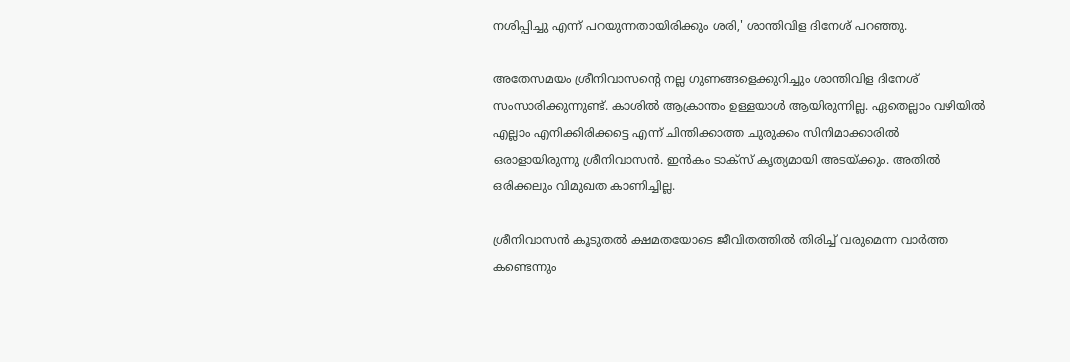നശിപ്പിച്ചു എന്ന് പറയുന്നതായിരിക്കും ശരി,' ശാന്തിവിള ദിനേശ് പറഞ്ഞു.

അതേസമയം ശ്രീനിവാസന്റെ നല്ല ഗുണങ്ങളെക്കുറിച്ചും ശാന്തിവിള ദിനേശ് സംസാരിക്കുന്നുണ്ട്. കാശിൽ ആക്രാന്തം ഉള്ളയാൾ ആയിരുന്നില്ല. ഏതെല്ലാം വഴിയിൽ എല്ലാം എനിക്കിരിക്കട്ടെ എന്ന് ചിന്തിക്കാത്ത ചുരുക്കം സിനിമാക്കാരിൽ ഒരാളായിരുന്നു ശ്രീനിവാസൻ. ഇൻകം ടാക്സ് കൃത്യമായി അടയ്ക്കും. അതിൽ ഒരിക്കലും വിമുഖത കാണിച്ചില്ല.

ശ്രീനിവാസൻ കൂടുതൽ ക്ഷമതയോടെ ജീവിതത്തിൽ തിരിച്ച് വരുമെന്ന വാർത്ത കണ്ടെന്നും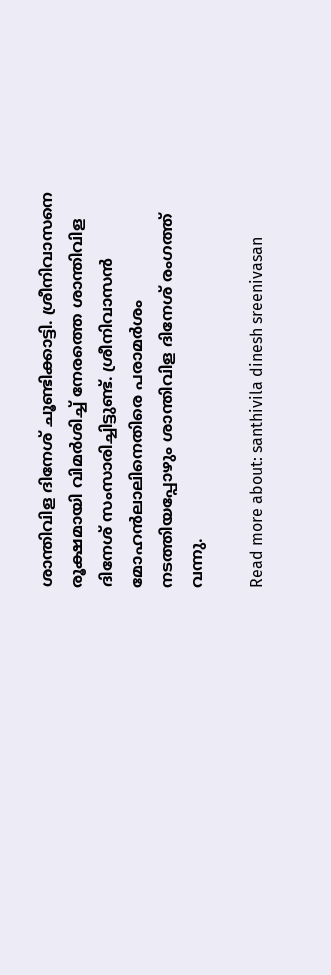ശാന്തിവിള ദിനേശ് ചൂണ്ടിക്കാട്ടി. ശ്രീനിവാസനെ രൂക്ഷമായി വിമർശിച്ച് നേരത്തെ ശാന്തിവിള ദിനേശ് സംസാരിച്ചിട്ടുണ്ട്. ശ്രീനിവാസൻ മോഹൻലാലിനെതിരെ പരാമർശം നടത്തിയപ്പോഴും ശാന്തിവിള ദിനേശ് രംഗത്ത് വന്നു.

Read more about: santhivila dinesh sreenivasan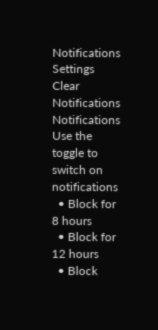Notifications
Settings
Clear Notifications
Notifications
Use the toggle to switch on notifications
  • Block for 8 hours
  • Block for 12 hours
  • Block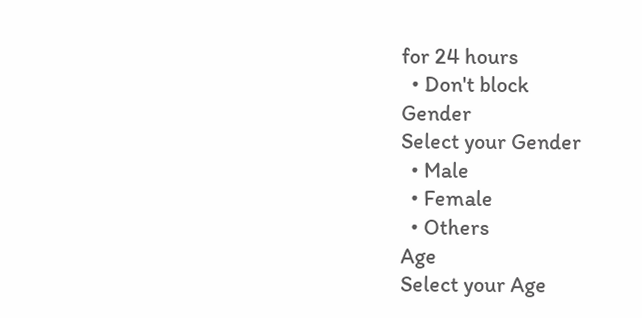for 24 hours
  • Don't block
Gender
Select your Gender
  • Male
  • Female
  • Others
Age
Select your Age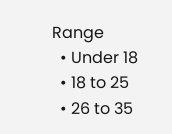Range
  • Under 18
  • 18 to 25
  • 26 to 35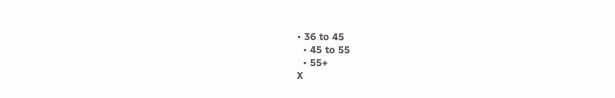• 36 to 45
  • 45 to 55
  • 55+
X